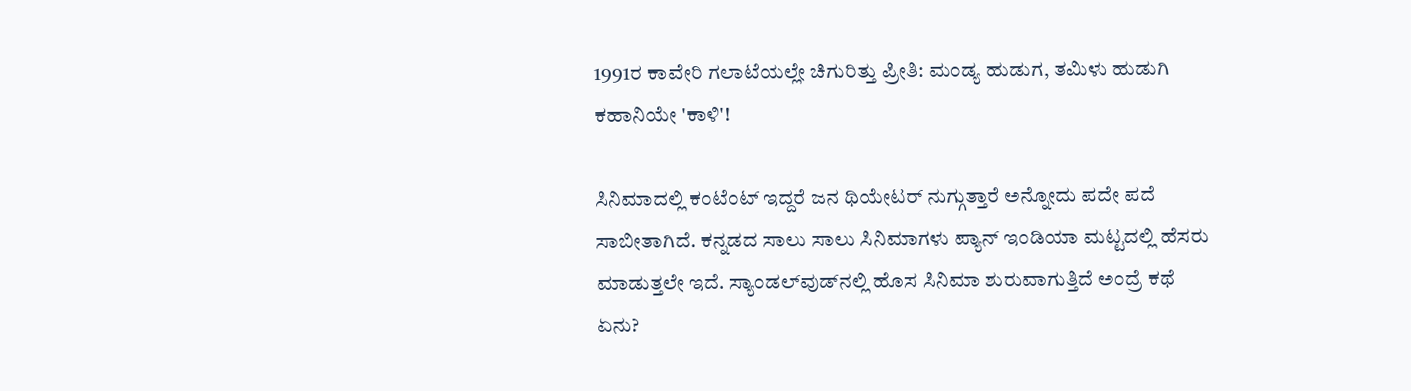1991ರ ಕಾವೇರಿ ಗಲಾಟೆಯಲ್ಲೇ ಚಿಗುರಿತ್ತು ಪ್ರೀತಿ: ಮಂಡ್ಯ ಹುಡುಗ, ತಮಿಳು ಹುಡುಗಿ ಕಹಾನಿಯೇ 'ಕಾಳಿ'!

ಸಿನಿಮಾದಲ್ಲಿ ಕಂಟೆಂಟ್ ಇದ್ದರೆ ಜನ ಥಿಯೇಟರ್ ನುಗ್ಗುತ್ತಾರೆ ಅನ್ನೋದು ಪದೇ ಪದೆ ಸಾಬೀತಾಗಿದೆ. ಕನ್ನಡದ ಸಾಲು ಸಾಲು ಸಿನಿಮಾಗಳು ಪ್ಯಾನ್ ಇಂಡಿಯಾ ಮಟ್ಟದಲ್ಲಿ ಹೆಸರು ಮಾಡುತ್ತಲೇ ಇದೆ. ಸ್ಯಾಂಡಲ್‌ವುಡ್‌ನಲ್ಲಿ ಹೊಸ ಸಿನಿಮಾ ಶುರುವಾಗುತ್ತಿದೆ ಅಂದ್ರೆ ಕಥೆ ಏನು?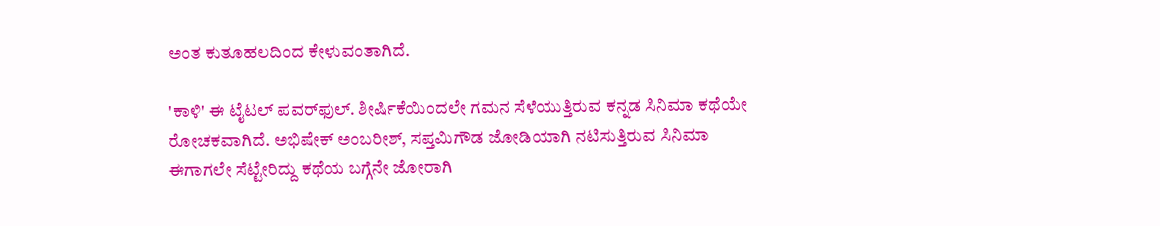ಅಂತ ಕುತೂಹಲದಿಂದ ಕೇಳುವಂತಾಗಿದೆ.

'ಕಾಳಿ' ಈ ಟೈಟಲ್‌ ಪವರ್‌ಫುಲ್. ಶೀರ್ಷಿಕೆಯಿಂದಲೇ ಗಮನ ಸೆಳೆಯುತ್ತಿರುವ ಕನ್ನಡ ಸಿನಿಮಾ ಕಥೆಯೇ ರೋಚಕವಾಗಿದೆ. ಅಭಿಷೇಕ್ ಅಂಬರೀಶ್, ಸಪ್ತಮಿಗೌಡ ಜೋಡಿಯಾಗಿ ನಟಿಸುತ್ತಿರುವ ಸಿನಿಮಾ ಈಗಾಗಲೇ ಸೆಟ್ಟೇರಿದ್ದು ಕಥೆಯ ಬಗ್ಗೆನೇ ಜೋರಾಗಿ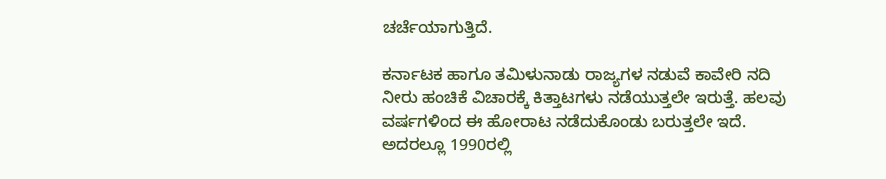ಚರ್ಚೆಯಾಗುತ್ತಿದೆ.

ಕರ್ನಾಟಕ ಹಾಗೂ ತಮಿಳುನಾಡು ರಾಜ್ಯಗಳ ನಡುವೆ ಕಾವೇರಿ ನದಿ ನೀರು ಹಂಚಿಕೆ ವಿಚಾರಕ್ಕೆ ಕಿತ್ತಾಟಗಳು ನಡೆಯುತ್ತಲೇ ಇರುತ್ತೆ. ಹಲವು ವರ್ಷಗಳಿಂದ ಈ ಹೋರಾಟ ನಡೆದುಕೊಂಡು ಬರುತ್ತಲೇ ಇದೆ. ಅದರಲ್ಲೂ 1990ರಲ್ಲಿ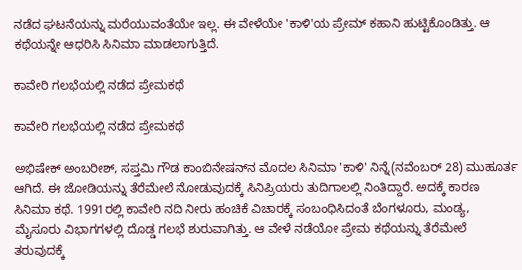ನಡೆದ ಘಟನೆಯನ್ನು ಮರೆಯುವಂತೆಯೇ ಇಲ್ಲ. ಈ ವೇಳೆಯೇ 'ಕಾಳಿ'ಯ ಪ್ರೇಮ್ ಕಹಾನಿ ಹುಟ್ಟಿಕೊಂಡಿತ್ತು. ಆ ಕಥೆಯನ್ನೇ ಆಧರಿಸಿ ಸಿನಿಮಾ ಮಾಡಲಾಗುತ್ತಿದೆ.

ಕಾವೇರಿ ಗಲಭೆಯಲ್ಲಿ ನಡೆದ ಪ್ರೇಮಕಥೆ

ಕಾವೇರಿ ಗಲಭೆಯಲ್ಲಿ ನಡೆದ ಪ್ರೇಮಕಥೆ

ಅಭಿಷೇಕ್ ಅಂಬರೀಶ್, ಸಪ್ತಮಿ ಗೌಡ ಕಾಂಬಿನೇಷನ್‌ನ ಮೊದಲ ಸಿನಿಮಾ 'ಕಾಳಿ' ನಿನ್ನೆ(ನವೆಂಬರ್ 28) ಮುಹೂರ್ತ ಆಗಿದೆ. ಈ ಜೋಡಿಯನ್ನು ತೆರೆಮೇಲೆ ನೋಡುವುದಕ್ಕೆ ಸಿನಿಪ್ರಿಯರು ತುದಿಗಾಲಲ್ಲಿ ನಿಂತಿದ್ದಾರೆ. ಅದಕ್ಕೆ ಕಾರಣ ಸಿನಿಮಾ ಕಥೆ. 1991ರಲ್ಲಿ ಕಾವೇರಿ ನದಿ ನೀರು ಹಂಚಿಕೆ ವಿಚಾರಕ್ಕೆ ಸಂಬಂಧಿಸಿದಂತೆ ಬೆಂಗಳೂರು, ಮಂಡ್ಯ, ಮೈಸೂರು ವಿಭಾಗಗಳಲ್ಲಿ ದೊಡ್ಡ ಗಲಭೆ ಶುರುವಾಗಿತ್ತು. ಆ ವೇಳೆ ನಡೆಯೋ ಪ್ರೇಮ ಕಥೆಯನ್ನು ತೆರೆಮೇಲೆ ತರುವುದಕ್ಕೆ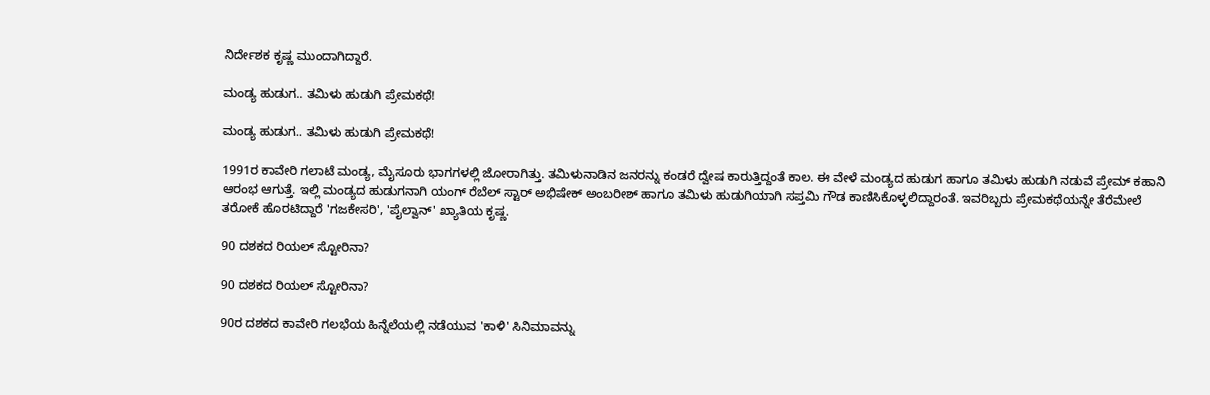ನಿರ್ದೇಶಕ ಕೃಷ್ಣ ಮುಂದಾಗಿದ್ದಾರೆ.

ಮಂಡ್ಯ ಹುಡುಗ.. ತಮಿಳು ಹುಡುಗಿ ಪ್ರೇಮಕಥೆ!

ಮಂಡ್ಯ ಹುಡುಗ.. ತಮಿಳು ಹುಡುಗಿ ಪ್ರೇಮಕಥೆ!

1991ರ ಕಾವೇರಿ ಗಲಾಟೆ ಮಂಡ್ಯ, ಮೈಸೂರು ಭಾಗಗಳಲ್ಲಿ ಜೋರಾಗಿತ್ತು. ತಮಿಳುನಾಡಿನ ಜನರನ್ನು ಕಂಡರೆ ದ್ವೇಷ ಕಾರುತ್ತಿದ್ದಂತೆ ಕಾಲ. ಈ ವೇಳೆ ಮಂಡ್ಯದ ಹುಡುಗ ಹಾಗೂ ತಮಿಳು ಹುಡುಗಿ ನಡುವೆ ಪ್ರೇಮ್ ಕಹಾನಿ ಆರಂಭ ಆಗುತ್ತೆ. ಇಲ್ಲಿ ಮಂಡ್ಯದ ಹುಡುಗನಾಗಿ ಯಂಗ್ ರೆಬೆಲ್ ಸ್ಟಾರ್ ಅಭಿಷೇಕ್ ಅಂಬರೀಶ್ ಹಾಗೂ ತಮಿಳು ಹುಡುಗಿಯಾಗಿ ಸಪ್ತಮಿ ಗೌಡ ಕಾಣಿಸಿಕೊಳ್ಳಲಿದ್ದಾರಂತೆ. ಇವರಿಬ್ಬರು ಪ್ರೇಮಕಥೆಯನ್ನೇ ತೆರೆಮೇಲೆ ತರೋಕೆ ಹೊರಟಿದ್ದಾರೆ 'ಗಜಕೇಸರಿ', 'ಪೈಲ್ವಾನ್' ಖ್ಯಾತಿಯ ಕೃಷ್ಣ.

90 ದಶಕದ ರಿಯಲ್ ಸ್ಟೋರಿನಾ?

90 ದಶಕದ ರಿಯಲ್ ಸ್ಟೋರಿನಾ?

90ರ ದಶಕದ ಕಾವೇರಿ ಗಲಭೆಯ ಹಿನ್ನೆಲೆಯಲ್ಲಿ ನಡೆಯುವ 'ಕಾಳಿ' ಸಿನಿಮಾವನ್ನು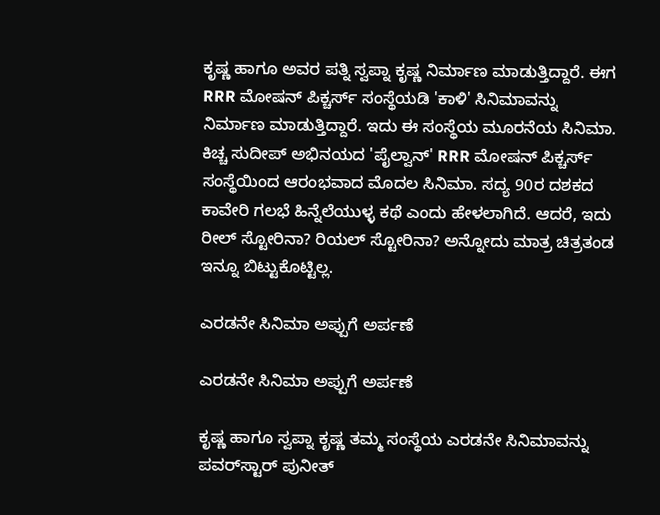ಕೃಷ್ಣ ಹಾಗೂ ಅವರ ಪತ್ನಿ ಸ್ವಪ್ನಾ ಕೃಷ್ಣ ನಿರ್ಮಾಣ ಮಾಡುತ್ತಿದ್ದಾರೆ. ಈಗ RRR ಮೋಷನ್ ಪಿಕ್ಚರ್ಸ್ ಸಂಸ್ಥೆಯಡಿ 'ಕಾಳಿ' ಸಿನಿಮಾವನ್ನು ನಿರ್ಮಾಣ ಮಾಡುತ್ತಿದ್ದಾರೆ. ಇದು ಈ ಸಂಸ್ಥೆಯ ಮೂರನೆಯ ಸಿನಿಮಾ. ಕಿಚ್ಚ ಸುದೀಪ್ ಅಭಿನಯದ 'ಪೈಲ್ವಾನ್' RRR ಮೋಷನ್ ಪಿಕ್ಚರ್ಸ್ ಸಂಸ್ಥೆಯಿಂದ ಆರಂಭವಾದ ಮೊದಲ ಸಿನಿಮಾ. ಸದ್ಯ 90ರ ದಶಕದ ಕಾವೇರಿ ಗಲಭೆ ಹಿನ್ನೆಲೆಯುಳ್ಳ ಕಥೆ ಎಂದು ಹೇಳಲಾಗಿದೆ. ಆದರೆ, ಇದು ರೀಲ್ ಸ್ಟೋರಿನಾ? ರಿಯಲ್ ಸ್ಟೋರಿನಾ? ಅನ್ನೋದು ಮಾತ್ರ ಚಿತ್ರತಂಡ ಇನ್ನೂ ಬಿಟ್ಟುಕೊಟ್ಟಿಲ್ಲ.

ಎರಡನೇ ಸಿನಿಮಾ ಅಪ್ಪುಗೆ ಅರ್ಪಣೆ

ಎರಡನೇ ಸಿನಿಮಾ ಅಪ್ಪುಗೆ ಅರ್ಪಣೆ

ಕೃಷ್ಣ ಹಾಗೂ ಸ್ವಪ್ನಾ ಕೃಷ್ಣ ತಮ್ಮ ಸಂಸ್ಥೆಯ ಎರಡನೇ ಸಿನಿಮಾವನ್ನು ಪವರ್‌ಸ್ಟಾರ್ ಪುನೀತ್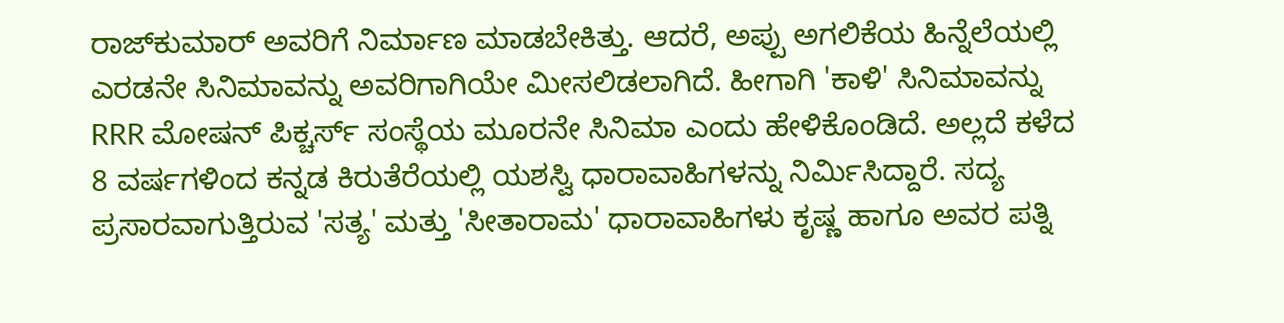ರಾಜ್‌ಕುಮಾರ್ ಅವರಿಗೆ ನಿರ್ಮಾಣ ಮಾಡಬೇಕಿತ್ತು. ಆದರೆ, ಅಪ್ಪು ಅಗಲಿಕೆಯ ಹಿನ್ನೆಲೆಯಲ್ಲಿ ಎರಡನೇ ಸಿನಿಮಾವನ್ನು ಅವರಿಗಾಗಿಯೇ ಮೀಸಲಿಡಲಾಗಿದೆ. ಹೀಗಾಗಿ 'ಕಾಳಿ' ಸಿನಿಮಾವನ್ನು RRR ಮೋಷನ್ ಪಿಕ್ಚರ್ಸ್ ಸಂಸ್ಥೆಯ ಮೂರನೇ ಸಿನಿಮಾ ಎಂದು ಹೇಳಿಕೊಂಡಿದೆ. ಅಲ್ಲದೆ ಕಳೆದ 8 ವರ್ಷಗಳಿಂದ ಕನ್ನಡ ಕಿರುತೆರೆಯಲ್ಲಿ ಯಶಸ್ವಿ ಧಾರಾವಾಹಿಗಳನ್ನು ನಿರ್ಮಿಸಿದ್ದಾರೆ. ಸದ್ಯ ಪ್ರಸಾರವಾಗುತ್ತಿರುವ 'ಸತ್ಯ' ಮತ್ತು 'ಸೀತಾರಾಮ' ಧಾರಾವಾಹಿಗಳು ಕೃಷ್ಣ ಹಾಗೂ ಅವರ ಪತ್ನಿ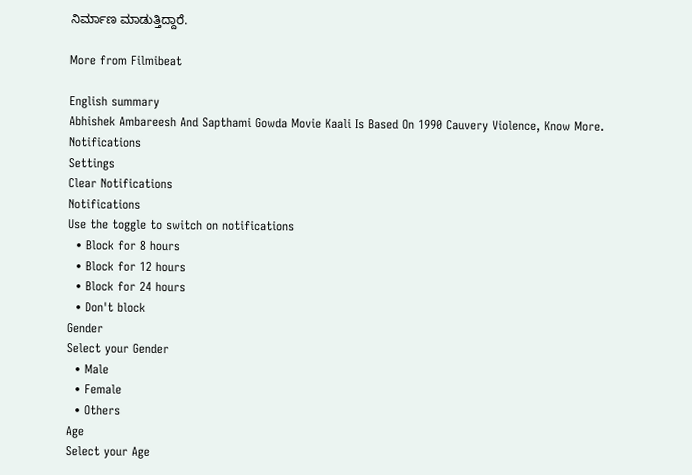ನಿರ್ಮಾಣ ಮಾಡುತ್ತಿದ್ದಾರೆ.

More from Filmibeat

English summary
Abhishek Ambareesh And Sapthami Gowda Movie Kaali Is Based On 1990 Cauvery Violence, Know More.
Notifications
Settings
Clear Notifications
Notifications
Use the toggle to switch on notifications
  • Block for 8 hours
  • Block for 12 hours
  • Block for 24 hours
  • Don't block
Gender
Select your Gender
  • Male
  • Female
  • Others
Age
Select your Age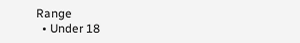Range
  • Under 18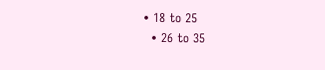• 18 to 25
  • 26 to 35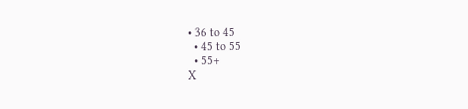• 36 to 45
  • 45 to 55
  • 55+
X